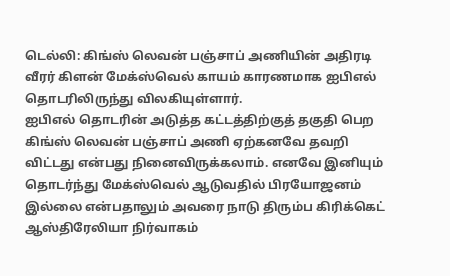டெல்லி: கிங்ஸ் லெவன் பஞ்சாப் அணியின் அதிரடி வீரர் கிளன் மேக்ஸ்வெல் காயம் காரணமாக ஐபிஎல் தொடரிலிருந்து விலகியுள்ளார்.
ஐபிஎல் தொடரின் அடுத்த கட்டத்திற்குத் தகுதி பெற கிங்ஸ் லெவன் பஞ்சாப் அணி ஏற்கனவே தவறி விட்டது என்பது நினைவிருக்கலாம். எனவே இனியும் தொடர்ந்து மேக்ஸ்வெல் ஆடுவதில் பிரயோஜனம் இல்லை என்பதாலும் அவரை நாடு திரும்ப கிரிக்கெட் ஆஸ்திரேலியா நிர்வாகம்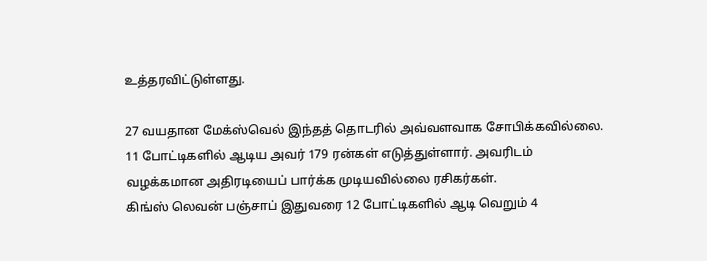உத்தரவிட்டுள்ளது.

27 வயதான மேக்ஸ்வெல் இந்தத் தொடரில் அவ்வளவாக சோபிக்கவில்லை. 11 போட்டிகளில் ஆடிய அவர் 179 ரன்கள் எடுத்துள்ளார். அவரிடம் வழக்கமான அதிரடியைப் பார்க்க முடியவில்லை ரசிகர்கள்.
கிங்ஸ் லெவன் பஞ்சாப் இதுவரை 12 போட்டிகளில் ஆடி வெறும் 4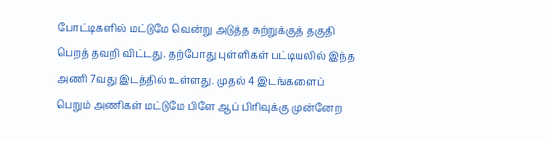போட்டிகளில் மட்டுமே வென்று அடுத்த சுற்றுக்குத் தகுதி பெறத் தவறி விட்டது. தற்போது புள்ளிகள் பட்டியலில் இந்த அணி 7வது இடத்தில் உள்ளது. முதல் 4 இடங்களைப் பெறும் அணிகள் மட்டுமே பிளே ஆப் பிரிவுக்கு முன்னேற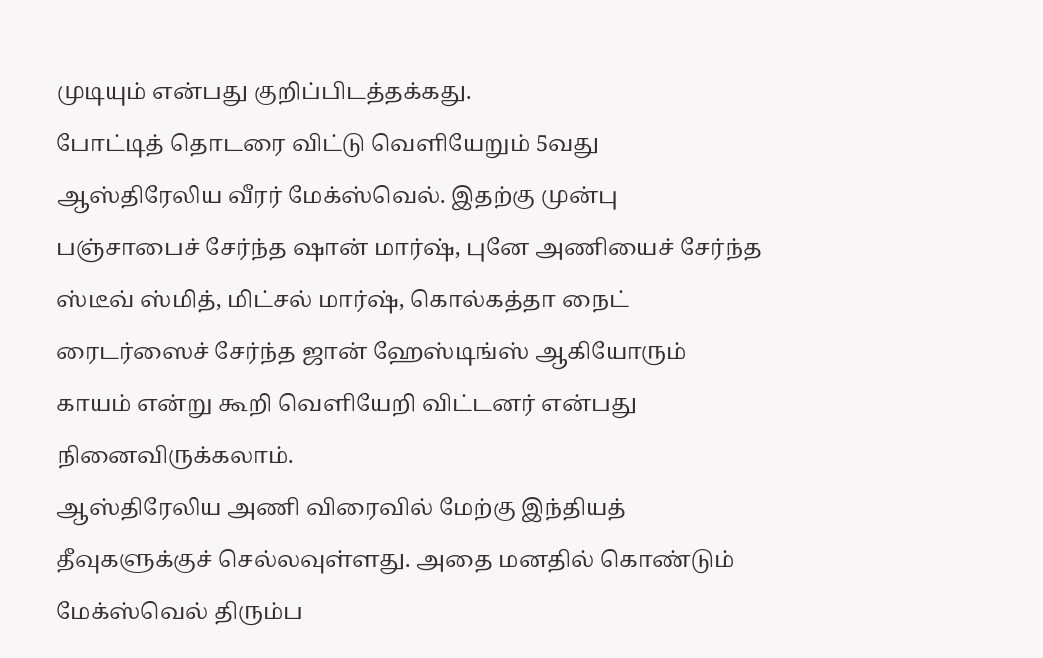முடியும் என்பது குறிப்பிடத்தக்கது.
போட்டித் தொடரை விட்டு வெளியேறும் 5வது ஆஸ்திரேலிய வீரர் மேக்ஸ்வெல். இதற்கு முன்பு பஞ்சாபைச் சேர்ந்த ஷான் மார்ஷ், புனே அணியைச் சேர்ந்த ஸ்டீவ் ஸ்மித், மிட்சல் மார்ஷ், கொல்கத்தா நைட் ரைடர்ஸைச் சேர்ந்த ஜான் ஹேஸ்டிங்ஸ் ஆகியோரும் காயம் என்று கூறி வெளியேறி விட்டனர் என்பது நினைவிருக்கலாம்.
ஆஸ்திரேலிய அணி விரைவில் மேற்கு இந்தியத் தீவுகளுக்குச் செல்லவுள்ளது. அதை மனதில் கொண்டும் மேக்ஸ்வெல் திரும்ப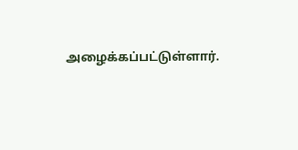அழைக்கப்பட்டுள்ளார்.